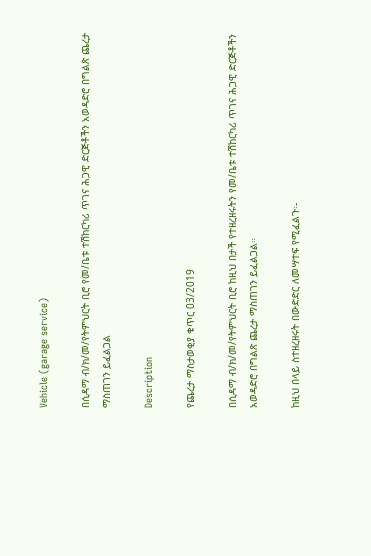Vehicle (garage service)

በሲዳማ ብ/ክ/መ/የትምህርት ቢሮ የመ/ቤቱ ተሽከርካሪ ጥገና ሕጋዊ ድርጅቶችን አወዳድሮ በግልጽ ጨረታ ማስጠገን ይፈልጋል

Description

የጨረታ ማስታወቂያ ቁጥር 03/2019

በሲዳማ ብ/ክ/መ/የትምህርት ቢሮ ከዚህ በታች የተዘረዘሩትን የመ/ቤቱ ተሽከርካሪ ጥገና ሕጋዊ ድርጅቶችን አወዳድሮ በግልጽ ጨረታ ማስጠገን ይፈልጋል።

ከዚህ በላይ ስተዘረዘሩት በውድድር ለመሣተፍ የሚፈልጉ፡-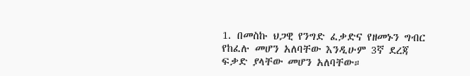1. በመስኩ ህጋዊ የንግድ ፈቃድና የዘመኑን ግብር የከፈሉ መሆን አለባቸው እንዲሁም 3ኛ ደረጃ ፍቃድ ያላቸው መሆን አለባቸው።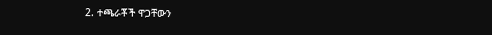2. ተጫራቾች ዋጋቸውን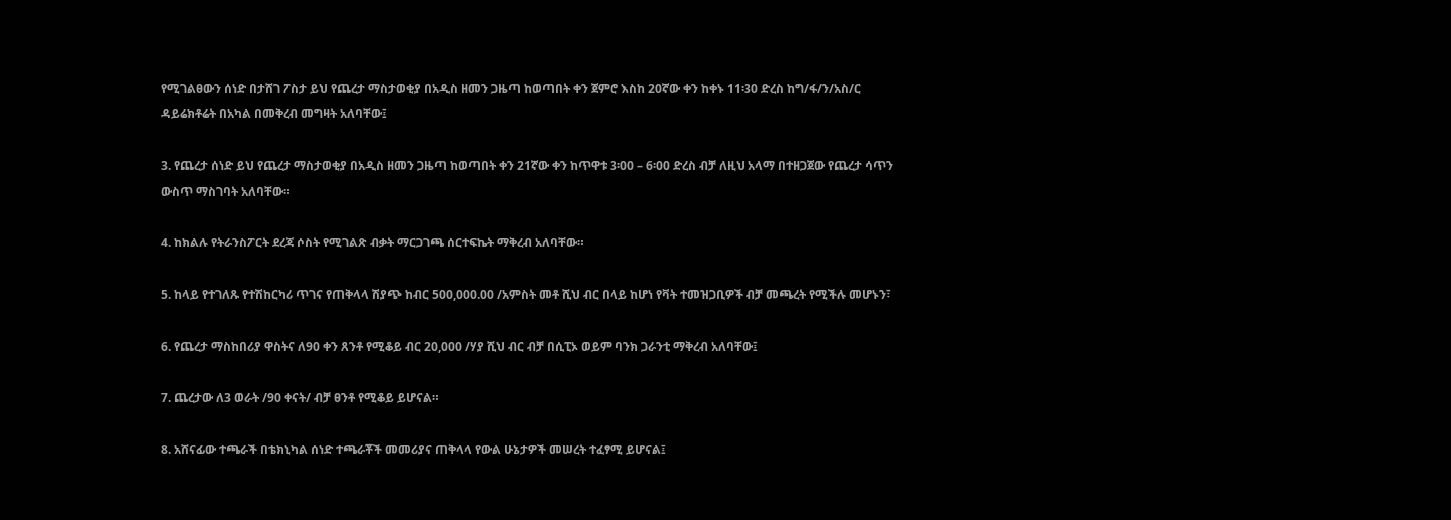የሚገልፀውን ሰነድ በታሸገ ፖስታ ይህ የጨረታ ማስታወቂያ በአዲስ ዘመን ጋዜጣ ከወጣበት ቀን ጀምሮ እስከ 20ኛው ቀን ከቀኑ 11፡30 ድረስ ከግ/ፋ/ን/አስ/ር ዳይሬክቶሬት በአካል በመቅረብ መግዛት አለባቸው፤

3. የጨረታ ሰነድ ይህ የጨረታ ማስታወቂያ በአዲስ ዘመን ጋዜጣ ከወጣበት ቀን 21ኛው ቀን ከጥዋቱ 3፡00 – 6፡00 ድረስ ብቻ ለዚህ አላማ በተዘጋጀው የጨረታ ሳጥን ውስጥ ማስገባት አለባቸው።

4. ከክልሉ የትራንስፖርት ደረጃ ሶስት የሚገልጽ ብቃት ማርጋገጫ ሰርተፍኬት ማቅረብ አለባቸው።

5. ከላይ የተገለጹ የተሽከርካሪ ጥገና የጠቅላላ ሽያጭ ከብር 500,000.00 /አምስት መቶ ሺህ ብር በላይ ከሆነ የቫት ተመዝጋቢዎች ብቻ መጫረት የሚችሉ መሆኑን፣

6. የጨረታ ማስከበሪያ ዋስትና ለ90 ቀን ጸንቶ የሚቆይ ብር 20,000 /ሃያ ሺህ ብር ብቻ በሲፒኦ ወይም ባንክ ጋራንቲ ማቅረብ አለባቸው፤

7. ጨረታው ለ3 ወራት /90 ቀናት/ ብቻ ፀንቶ የሚቆይ ይሆናል።

8. አሸናፊው ተጫራች በቴክኒካል ሰነድ ተጫራቾች መመሪያና ጠቅላላ የውል ሁኔታዎች መሠረት ተፈፃሚ ይሆናል፤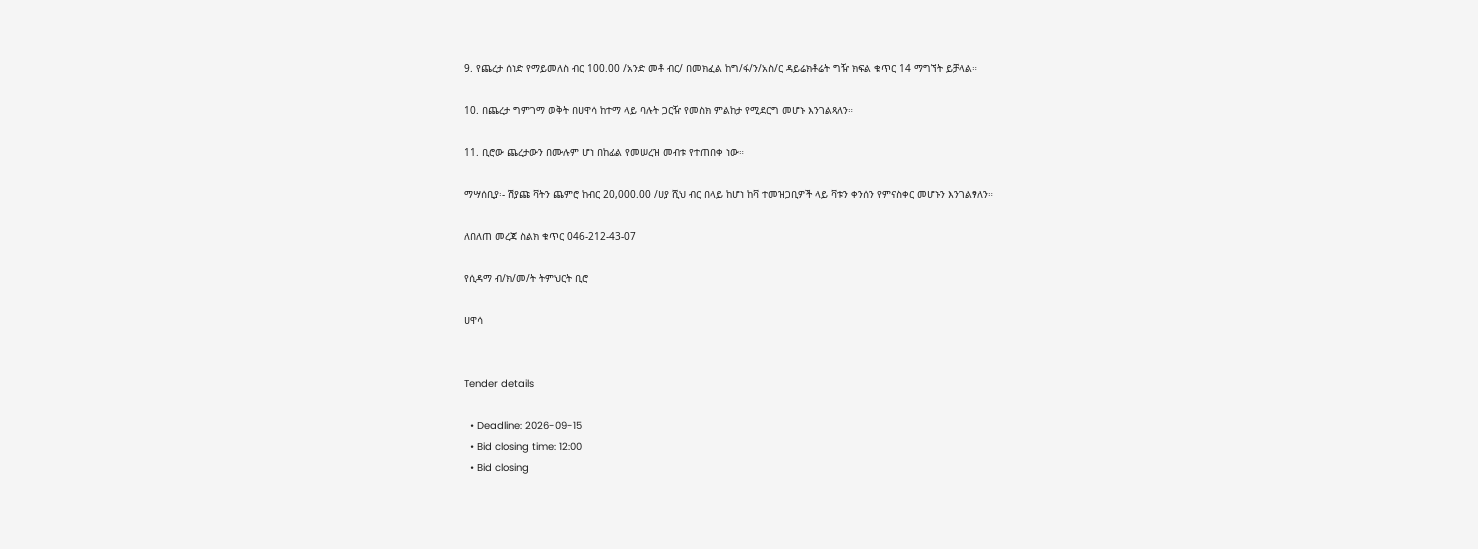9. የጨረታ ሰነድ የማይመለስ ብር 100.00 /አንድ መቶ ብር/ በመክፈል ከግ/ፋ/ን/አስ/ር ዳይሬክቶሬት ግዥ ክፍል ቁጥር 14 ማግኘት ይቻላል።

10. በጨረታ ግምገማ ወቅት በሀዋሳ ከተማ ላይ ባሉት ጋርዥ የመስክ ምልከታ የሚደርግ መሆኑ እንገልጻለን።

11. ቢሮው ጨረታውን በሙሉም ሆነ በከፊል የመሠረዝ መብቱ የተጠበቀ ነው።

ማሣሰቢያ፡- ሽያጩ ቫትን ጨምሮ ከብር 20,000.00 /ሀያ ሺህ ብር በላይ ከሆነ ከቫ ተመዝጋቢዎች ላይ ቫቱን ቀንሰን የምናስቀር መሆኑን እንገልፃለን።

ለበለጠ መረጃ ስልክ ቁጥር 046-212-43-07

የሲዳማ ብ/ክ/መ/ት ትምህርት ቢሮ

ሀዋሳ


Tender details

  • Deadline: 2026-09-15
  • Bid closing time: 12:00
  • Bid closing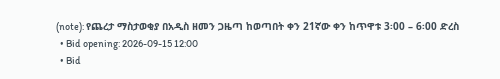(note): የጨረታ ማስታወቂያ በአዲስ ዘመን ጋዜጣ ከወጣበት ቀን 21ኛው ቀን ከጥዋቱ 3፡00 – 6፡00 ድረስ
  • Bid opening: 2026-09-15 12:00
  • Bid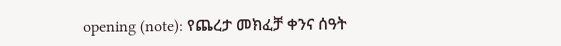opening (note): የጨረታ መክፈቻ ቀንና ሰዓት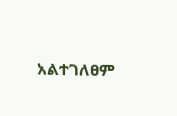አልተገለፀም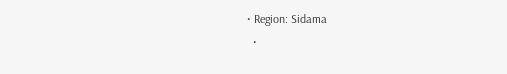• Region: Sidama
  •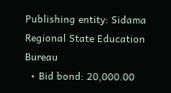Publishing entity: Sidama Regional State Education Bureau
  • Bid bond: 20,000.00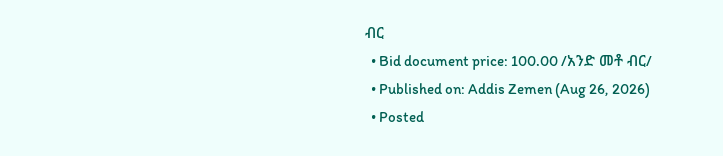ብር
  • Bid document price: 100.00 /አንድ መቶ ብር/
  • Published on: Addis Zemen (Aug 26, 2026)
  • Posted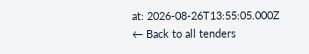at: 2026-08-26T13:55:05.000Z
← Back to all tenders